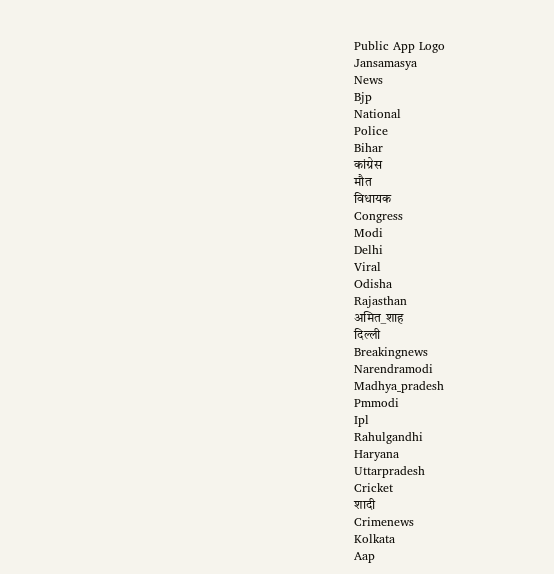Public App Logo
Jansamasya
News
Bjp
National
Police
Bihar
कांग्रेस
मौत
विधायक
Congress
Modi
Delhi
Viral
Odisha
Rajasthan
अमित_शाह
दिल्ली
Breakingnews
Narendramodi
Madhya_pradesh
Pmmodi
Ipl
Rahulgandhi
Haryana
Uttarpradesh
Cricket
शादी
Crimenews
Kolkata
Aap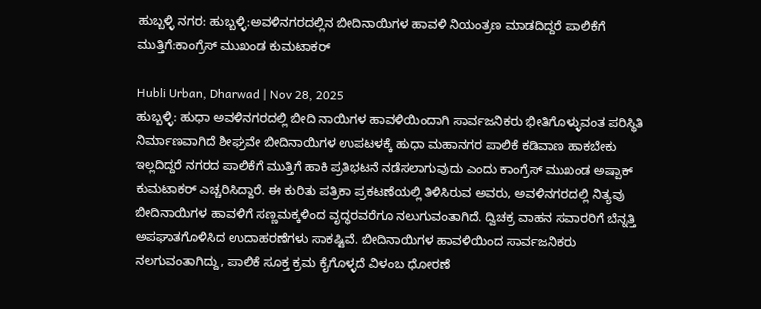ಹುಬ್ಬಳ್ಳಿ ನಗರ: ಹುಬ್ಬಳ್ಳಿ:ಅವಳಿನಗರದಲ್ಲಿನ ಬೀದಿನಾಯಿಗಳ ಹಾವಳಿ ನಿಯಂತ್ರಣ ಮಾಡದಿದ್ದರೆ ಪಾಲಿಕೆಗೆ ಮುತ್ತಿಗೆ:ಕಾಂಗ್ರೆಸ್ ಮುಖಂಡ ಕುಮಟಾಕರ್

Hubli Urban, Dharwad | Nov 28, 2025
ಹುಬ್ಬಳ್ಳಿ: ಹುಧಾ ಅವಳಿನಗರದಲ್ಲಿ ಬೀದಿ ನಾಯಿಗಳ ಹಾವಳಿಯಿಂದಾಗಿ ಸಾರ್ವಜನಿಕರು ಭೀತಿಗೊಳ್ಳುವಂತ ಪರಿಸ್ಥಿತಿ ನಿರ್ಮಾಣವಾಗಿದೆ ಶೀಘ್ರವೇ ಬೀದಿನಾಯಿಗಳ ಉಪಟಳಕ್ಕೆ ಹುಧಾ ಮಹಾನಗರ ಪಾಲಿಕೆ ಕಡಿವಾಣ ಹಾಕಬೇಕು ಇಲ್ಲದಿದ್ದರೆ ನಗರದ ಪಾಲಿಕೆಗೆ ಮುತ್ತಿಗೆ ಹಾಕಿ ಪ್ರತಿಭಟನೆ ನಡೆಸಲಾಗುವುದು ಎಂದು‌ ಕಾಂಗ್ರೆಸ್ ಮುಖಂಡ ಅಷ್ಪಾಕ್ ಕುಮಟಾಕರ್ ಎಚ್ಚರಿಸಿದ್ದಾರೆ. ಈ ಕುರಿತು ಪತ್ರಿಕಾ ಪ್ರಕಟಣೆಯಲ್ಲಿ ತಿಳಿಸಿರುವ ಅವರು, ಅವಳಿನಗರದಲ್ಲಿ ನಿತ್ಯವು ಬೀದಿನಾಯಿಗಳ ಹಾವಳಿಗೆ ಸಣ್ಣಮಕ್ಕಳಿಂದ ವೃದ್ಧರವರೆಗೂ ನಲುಗುವಂತಾಗಿದೆ. ದ್ವಿಚಕ್ರ ವಾಹನ ಸವಾರರಿಗೆ ಬೆನ್ನತ್ತಿ ಅಪಘಾತಗೊಳಿಸಿದ ಉದಾಹರಣೆಗಳು ಸಾಕಷ್ಟಿವೆ. ಬೀದಿನಾಯಿಗಳ ಹಾವಳಿಯಿಂದ ಸಾರ್ವಜನಿಕರು ನಲಗುವಂತಾಗಿದ್ದು, ಪಾಲಿಕೆ ಸೂಕ್ತ ಕ್ರಮ ಕೈಗೊಳ್ಳದೆ ವಿಳಂಬ ಧೋರಣೆ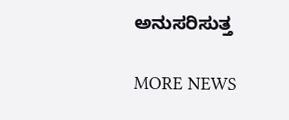ಅನುಸರಿಸುತ್ತ

MORE NEWS